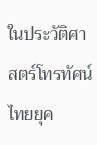ในประวัติศาสตร์โทรทัศน์ไทยยุค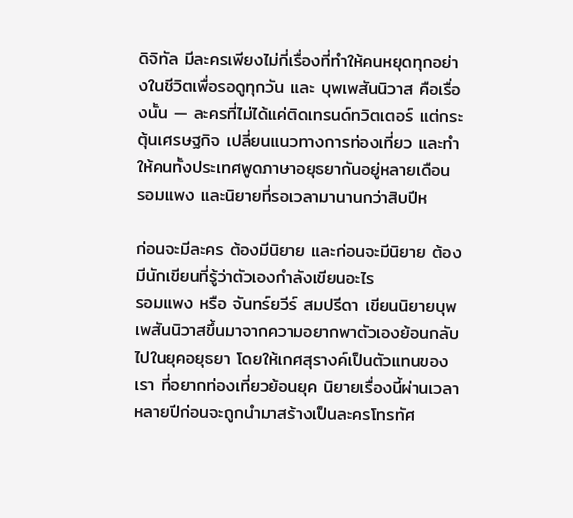ดิจิทัล มีละครเพียงไม่กี่เรื่องที่ทำให้คนหยุดทุกอย่างในชีวิตเพื่อรอดูทุกวัน และ บุพเพสันนิวาส คือเรื่องนั้น — ละครที่ไม่ได้แค่ติดเทรนด์ทวิตเตอร์ แต่กระตุ้นเศรษฐกิจ เปลี่ยนแนวทางการท่องเที่ยว และทำให้คนทั้งประเทศพูดภาษาอยุธยากันอยู่หลายเดือน
รอมแพง และนิยายที่รอเวลามานานกว่าสิบปีห

ก่อนจะมีละคร ต้องมีนิยาย และก่อนจะมีนิยาย ต้องมีนักเขียนที่รู้ว่าตัวเองกำลังเขียนอะไร
รอมแพง หรือ จันทร์ยวีร์ สมปรีดา เขียนนิยายบุพเพสันนิวาสขึ้นมาจากความอยากพาตัวเองย้อนกลับไปในยุคอยุธยา โดยให้เกศสุรางค์เป็นตัวแทนของเรา ที่อยากท่องเที่ยวย้อนยุค นิยายเรื่องนี้ผ่านเวลาหลายปีก่อนจะถูกนำมาสร้างเป็นละครโทรทัศ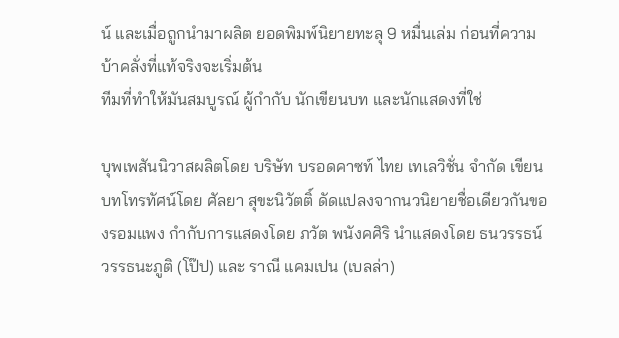น์ และเมื่อถูกนำมาผลิต ยอดพิมพ์นิยายทะลุ 9 หมื่นเล่ม ก่อนที่ความบ้าคลั่งที่แท้จริงจะเริ่มต้น
ทีมที่ทำให้มันสมบูรณ์ ผู้กำกับ นักเขียนบท และนักแสดงที่ใช่

บุพเพสันนิวาสผลิตโดย บริษัท บรอดคาซท์ ไทย เทเลวิชั่น จำกัด เขียนบทโทรทัศน์โดย ศัลยา สุขะนิวัตติ์ ดัดแปลงจากนวนิยายชื่อเดียวกันของรอมแพง กำกับการแสดงโดย ภวัต พนังคศิริ นำแสดงโดย ธนวรรธน์ วรรธนะภูติ (โป๊ป) และ ราณี แคมเปน (เบลล่า)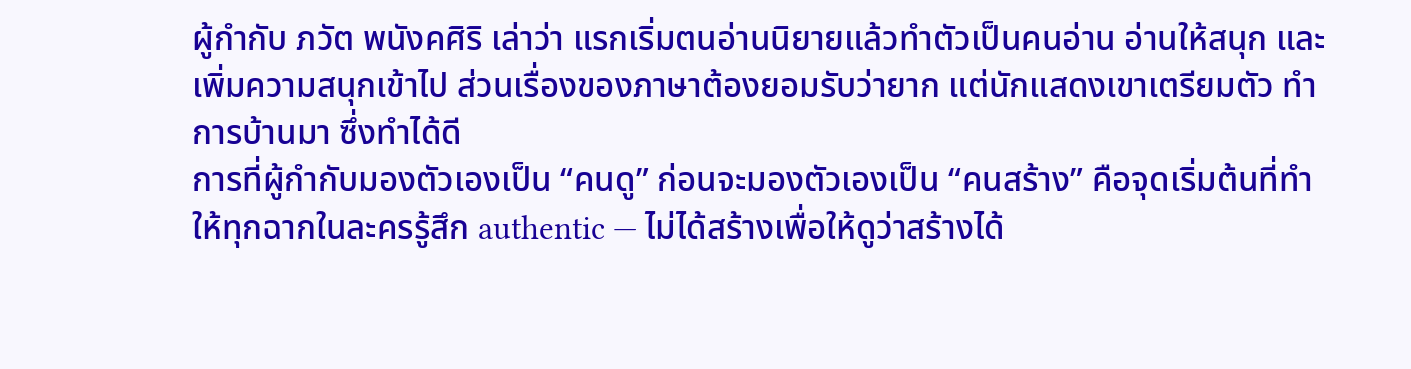ผู้กำกับ ภวัต พนังคศิริ เล่าว่า แรกเริ่มตนอ่านนิยายแล้วทำตัวเป็นคนอ่าน อ่านให้สนุก และเพิ่มความสนุกเข้าไป ส่วนเรื่องของภาษาต้องยอมรับว่ายาก แต่นักแสดงเขาเตรียมตัว ทำการบ้านมา ซึ่งทำได้ดี
การที่ผู้กำกับมองตัวเองเป็น “คนดู” ก่อนจะมองตัวเองเป็น “คนสร้าง” คือจุดเริ่มต้นที่ทำให้ทุกฉากในละครรู้สึก authentic — ไม่ได้สร้างเพื่อให้ดูว่าสร้างได้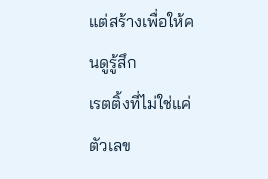แต่สร้างเพื่อให้คนดูรู้สึก
เรตติ้งที่ไม่ใช่แค่ตัวเลข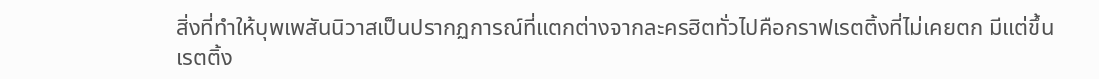สิ่งที่ทำให้บุพเพสันนิวาสเป็นปรากฏการณ์ที่แตกต่างจากละครฮิตทั่วไปคือกราฟเรตติ้งที่ไม่เคยตก มีแต่ขึ้น
เรตติ้ง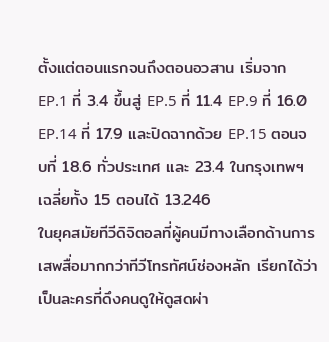ตั้งแต่ตอนแรกจนถึงตอนอวสาน เริ่มจาก EP.1 ที่ 3.4 ขึ้นสู่ EP.5 ที่ 11.4 EP.9 ที่ 16.0 EP.14 ที่ 17.9 และปิดฉากด้วย EP.15 ตอนจบที่ 18.6 ทั่วประเทศ และ 23.4 ในกรุงเทพฯ เฉลี่ยทั้ง 15 ตอนได้ 13.246
ในยุคสมัยทีวีดิจิตอลที่ผู้คนมีทางเลือกด้านการเสพสื่อมากกว่าทีวีโทรทัศน์ช่องหลัก เรียกได้ว่าเป็นละครที่ดึงคนดูให้ดูสดผ่า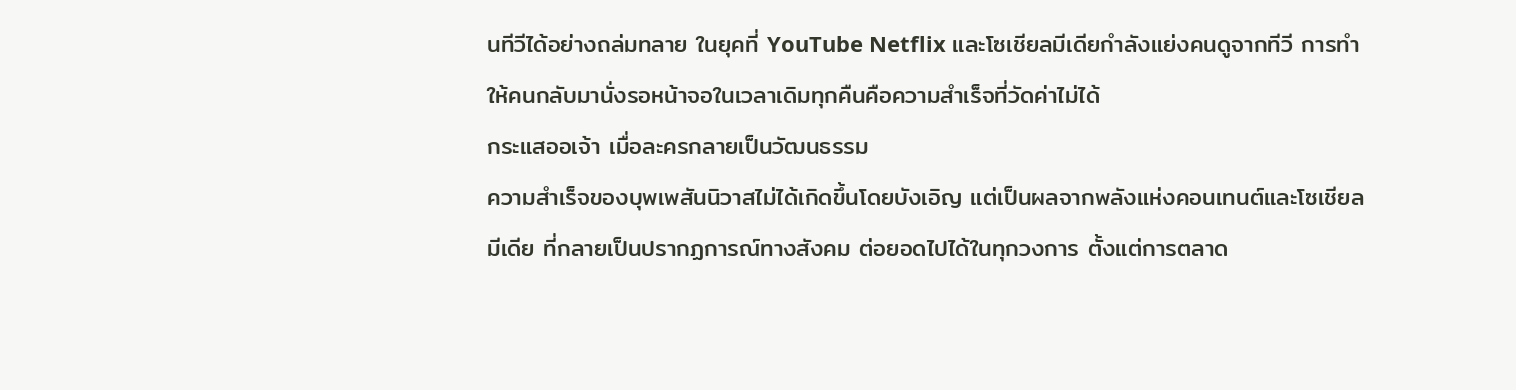นทีวีได้อย่างถล่มทลาย ในยุคที่ YouTube Netflix และโซเชียลมีเดียกำลังแย่งคนดูจากทีวี การทำให้คนกลับมานั่งรอหน้าจอในเวลาเดิมทุกคืนคือความสำเร็จที่วัดค่าไม่ได้
กระแสออเจ้า เมื่อละครกลายเป็นวัฒนธรรม
ความสำเร็จของบุพเพสันนิวาสไม่ได้เกิดขึ้นโดยบังเอิญ แต่เป็นผลจากพลังแห่งคอนเทนต์และโซเชียลมีเดีย ที่กลายเป็นปรากฏการณ์ทางสังคม ต่อยอดไปได้ในทุกวงการ ตั้งแต่การตลาด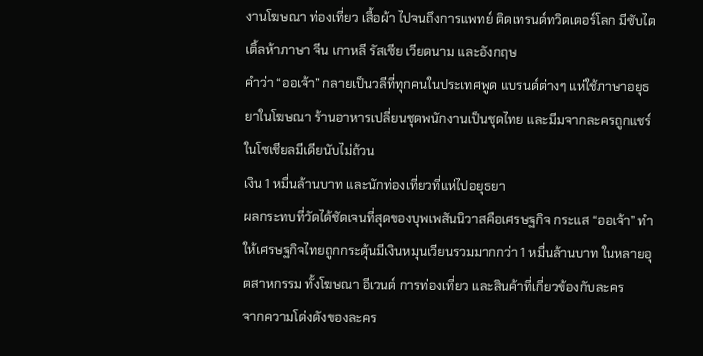งานโฆษณา ท่องเที่ยว เสื้อผ้า ไปจนถึงการแพทย์ ติดเทรนด์ทวิตเตอร์โลก มีซับไตเติ้ลห้าภาษา จีน เกาหลี รัสเซีย เวียดนาม และอังกฤษ
คำว่า “ออเจ้า” กลายเป็นวลีที่ทุกคนในประเทศพูด แบรนด์ต่างๆ แห่ใช้ภาษาอยุธยาในโฆษณา ร้านอาหารเปลี่ยนชุดพนักงานเป็นชุดไทย และมีมจากละครถูกแชร์ในโซเชียลมีเดียนับไม่ถ้วน
เงิน 1 หมื่นล้านบาท และนักท่องเที่ยวที่แห่ไปอยุธยา
ผลกระทบที่วัดได้ชัดเจนที่สุดของบุพเพสันนิวาสคือเศรษฐกิจ กระแส “ออเจ้า” ทำให้เศรษฐกิจไทยถูกกระตุ้นมีเงินหมุนเวียนรวมมากกว่า 1 หมื่นล้านบาท ในหลายอุตสาหกรรม ทั้งโฆษณา อีเวนต์ การท่องเที่ยว และสินค้าที่เกี่ยวข้องกับละคร
จากความโด่งดังของละคร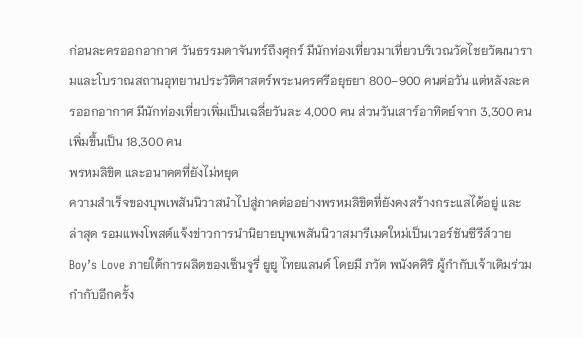ก่อนละครออกอากาศ วันธรรมดาจันทร์ถึงศุกร์ มีนักท่องเที่ยวมาเที่ยวบริเวณวัดไชยวัฒนารามและโบราณสถานอุทยานประวัติศาสตร์พระนครศรีอยุธยา 800–900 คนต่อวัน แต่หลังละครออกอากาศ มีนักท่องเที่ยวเพิ่มเป็นเฉลี่ยวันละ 4,000 คน ส่วนวันเสาร์อาทิตย์จาก 3,300 คน เพิ่มขึ้นเป็น 18,300 คน
พรหมลิขิต และอนาคตที่ยังไม่หยุด
ความสำเร็จของบุพเพสันนิวาสนำไปสู่ภาคต่ออย่างพรหมลิขิตที่ยังคงสร้างกระแสได้อยู่ และล่าสุด รอมแพงโพสต์แจ้งข่าวการนำนิยายบุพเพสันนิวาสมารีเมคใหม่เป็นเวอร์ชันซีรีส์วาย Boy’s Love ภายใต้การผลิตของเซ็นจูรี่ ยูยู ไทยแลนด์ โดยมี ภวัต พนังคศิริ ผู้กำกับเจ้าเดิมร่วมกำกับอีกครั้ง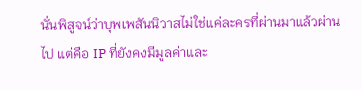นั่นพิสูจน์ว่าบุพเพสันนิวาสไม่ใช่แค่ละครที่ผ่านมาแล้วผ่านไป แต่คือ IP ที่ยังคงมีมูลค่าและ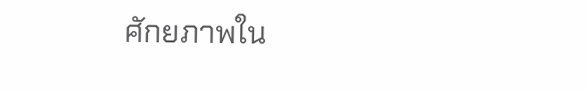ศักยภาพใน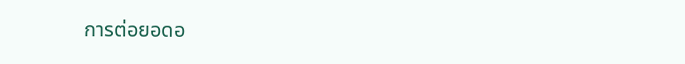การต่อยอดอ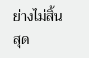ย่างไม่สิ้นสุด